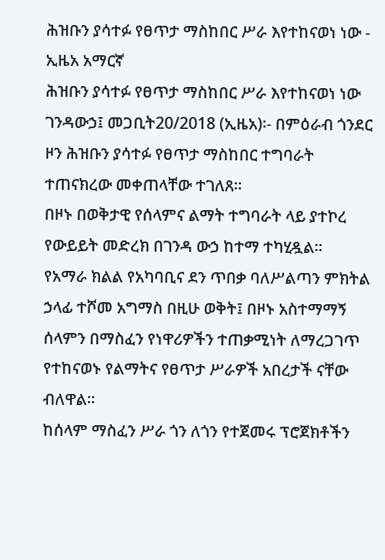ሕዝቡን ያሳተፉ የፀጥታ ማስከበር ሥራ እየተከናወነ ነው - ኢዜአ አማርኛ
ሕዝቡን ያሳተፉ የፀጥታ ማስከበር ሥራ እየተከናወነ ነው
ገንዳውኃ፤ መጋቢት20/2018 (ኢዜአ)፡- በምዕራብ ጎንደር ዞን ሕዝቡን ያሳተፉ የፀጥታ ማስከበር ተግባራት ተጠናክረው መቀጠላቸው ተገለጸ።
በዞኑ በወቅታዊ የሰላምና ልማት ተግባራት ላይ ያተኮረ የውይይት መድረክ በገንዳ ውኃ ከተማ ተካሂዷል።
የአማራ ክልል የአካባቢና ደን ጥበቃ ባለሥልጣን ምክትል ኃላፊ ተሾመ አግማስ በዚሁ ወቅት፤ በዞኑ አስተማማኝ ሰላምን በማስፈን የነዋሪዎችን ተጠቃሚነት ለማረጋገጥ የተከናወኑ የልማትና የፀጥታ ሥራዎች አበረታች ናቸው ብለዋል።
ከሰላም ማስፈን ሥራ ጎን ለጎን የተጀመሩ ፕሮጀክቶችን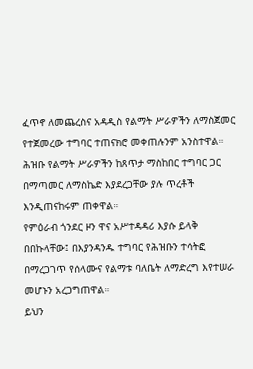ፈጥኖ ለመጨረስና አዳዲስ የልማት ሥራዎችን ለማስጀመር የተጀመረው ተግባር ተጠናክሮ መቀጠሉንም አንስተዋል።
ሕዝቡ የልማት ሥራዎችን ከጸጥታ ማስከበር ተግባር ጋር በማጣመር ለማስኬድ እያደረጋቸው ያሉ ጥረቶች እንዲጠናከሩም ጠቀዋል።
የምዕራብ ጎንደር ዞን ዋና አሥተዳዳሪ እያሱ ይላቅ በበኩላቸው፤ በእያንዳንዱ ተግባር የሕዝቡን ተሳትፎ በማረጋገጥ የሰላሙና የልማቱ ባለቤት ለማድረግ እየተሠራ መሆኑን አረጋግጠዋል።
ይህን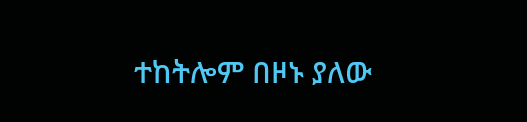ተከትሎም በዞኑ ያለው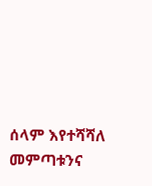ሰላም እየተሻሻለ መምጣቱንና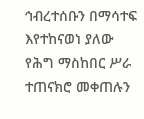ኅብረተሰቡን በማሳተፍ እየተከናወነ ያለው የሕግ ማስከበር ሥራ ተጠናክሮ መቀጠሉን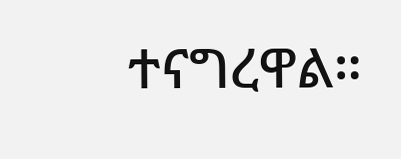ተናግረዋል።